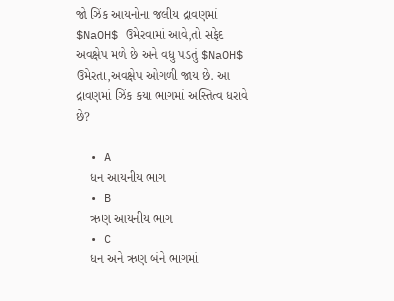જો ઝિંક આયનોના જલીય દ્રાવણમાં $NaOH$ ઉમેરવામાં આવે,તો સફેદ અવક્ષેપ મળે છે અને વધુ પડતું $NaOH$ ઉમેરતા,અવક્ષેપ ઓગળી જાય છે. આ દ્રાવણમાં ઝિંક કયા ભાગમાં અસ્તિત્વ ધરાવે છે?

  • A
    ધન આયનીય ભાગ
  • B
    ઋણ આયનીય ભાગ
  • C
    ધન અને ઋણ બંને ભાગમાં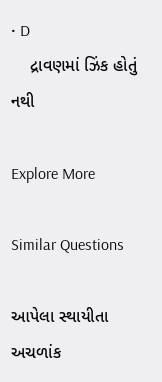• D
    દ્રાવણમાં ઝિંક હોતું નથી

Explore More

Similar Questions

આપેલા સ્થાયીતા અચળાંક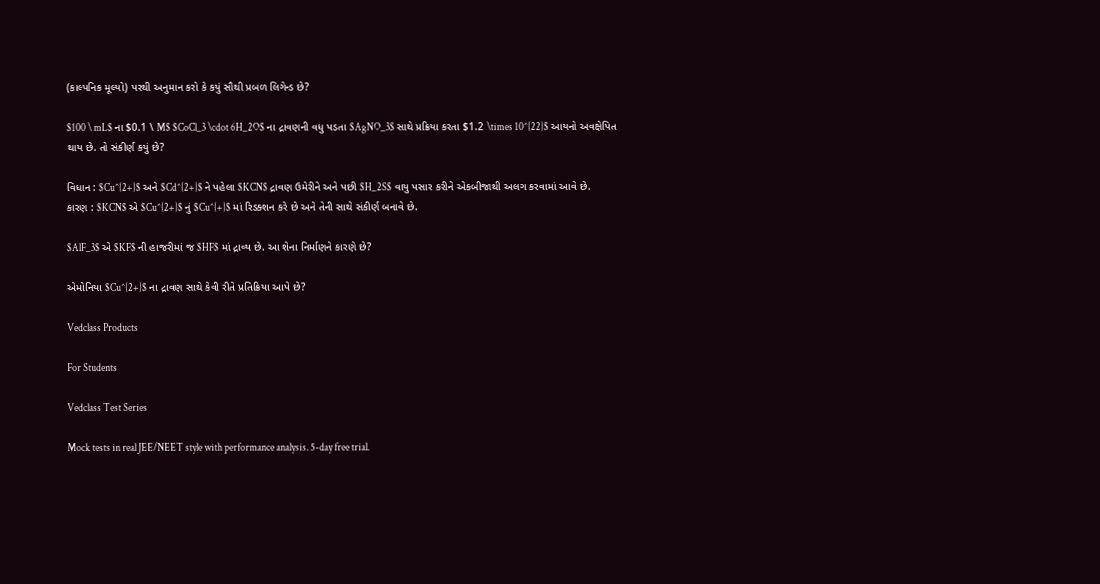(કાલ્પનિક મૂલ્યો) પરથી અનુમાન કરો કે કયું સૌથી પ્રબળ લિગેન્ડ છે?

$100 \ mL$ ના $0.1 \ M$ $CoCl_3 \cdot 6H_2O$ ના દ્રાવણની વધુ પડતા $AgNO_3$ સાથે પ્રક્રિયા કરતા $1.2 \times 10^{22}$ આયનો અવક્ષેપિત થાય છે. તો સંકીર્ણ કયું છે?

વિધાન : $Cu^{2+}$ અને $Cd^{2+}$ ને પહેલા $KCN$ દ્રાવણ ઉમેરીને અને પછી $H_2S$ વાયુ પસાર કરીને એકબીજાથી અલગ કરવામાં આવે છે.
કારણ : $KCN$ એ $Cu^{2+}$ નું $Cu^{+}$ માં રિડક્શન કરે છે અને તેની સાથે સંકીર્ણ બનાવે છે.

$AlF_3$ એ $KF$ ની હાજરીમાં જ $HF$ માં દ્રાવ્ય છે. આ શેના નિર્માણને કારણે છે?

એમોનિયા $Cu^{2+}$ ના દ્રાવણ સાથે કેવી રીતે પ્રતિક્રિયા આપે છે?

Vedclass Products

For Students

Vedclass Test Series

Mock tests in real JEE/NEET style with performance analysis. 5-day free trial.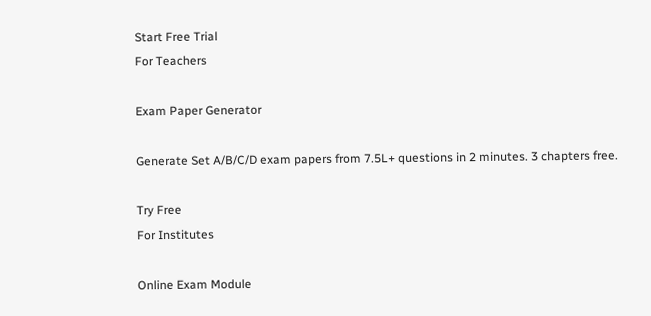Start Free Trial
For Teachers

Exam Paper Generator

Generate Set A/B/C/D exam papers from 7.5L+ questions in 2 minutes. 3 chapters free.

Try Free
For Institutes

Online Exam Module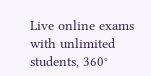Live online exams with unlimited students, 360°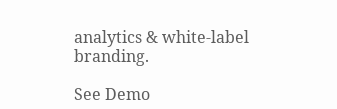analytics & white-label branding.

See Demo